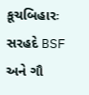કૂચબિહારઃ સરહદે BSF અને ગૌ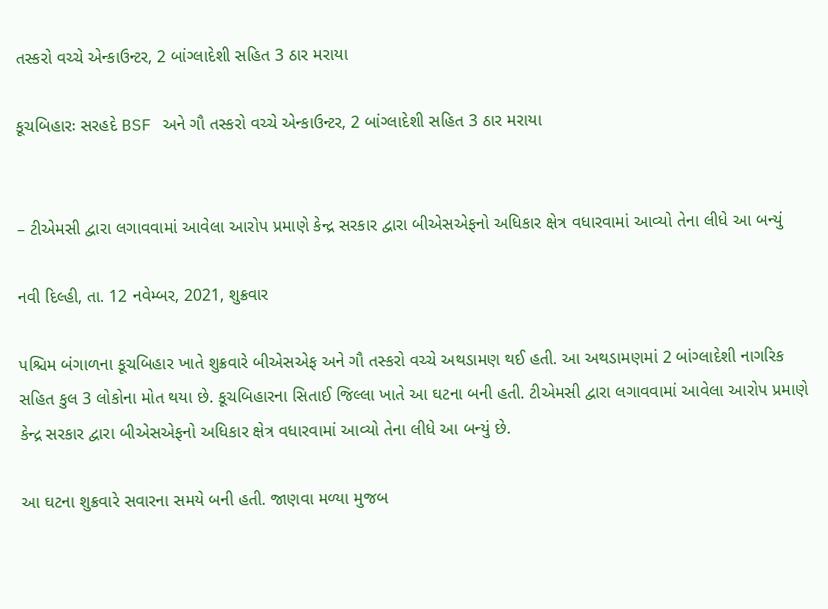તસ્કરો વચ્ચે એન્કાઉન્ટર, 2 બાંગ્લાદેશી સહિત 3 ઠાર મરાયા

કૂચબિહારઃ સરહદે BSF અને ગૌ તસ્કરો વચ્ચે એન્કાઉન્ટર, 2 બાંગ્લાદેશી સહિત 3 ઠાર મરાયા


– ટીએમસી દ્વારા લગાવવામાં આવેલા આરોપ પ્રમાણે કેન્દ્ર સરકાર દ્વારા બીએસએફનો અધિકાર ક્ષેત્ર વધારવામાં આવ્યો તેના લીધે આ બન્યું

નવી દિલ્હી, તા. 12 નવેમ્બર, 2021, શુક્રવાર

પશ્ચિમ બંગાળના કૂચબિહાર ખાતે શુક્રવારે બીએસએફ અને ગૌ તસ્કરો વચ્ચે અથડામણ થઈ હતી. આ અથડામણમાં 2 બાંગ્લાદેશી નાગરિક સહિત કુલ 3 લોકોના મોત થયા છે. કૂચબિહારના સિતાઈ જિલ્લા ખાતે આ ઘટના બની હતી. ટીએમસી દ્વારા લગાવવામાં આવેલા આરોપ પ્રમાણે કેન્દ્ર સરકાર દ્વારા બીએસએફનો અધિકાર ક્ષેત્ર વધારવામાં આવ્યો તેના લીધે આ બન્યું છે.

આ ઘટના શુક્રવારે સવારના સમયે બની હતી. જાણવા મળ્યા મુજબ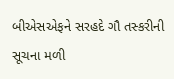બીએસએફને સરહદે ગૌ તસ્કરીની સૂચના મળી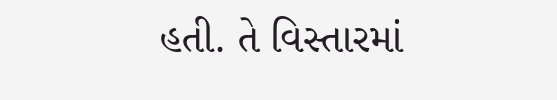હતી. તે વિસ્તારમાં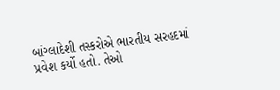બાંગ્લાદેશી તસ્કરોએ ભારતીય સરહદમાં પ્રવેશ કર્યો હતો. તેઓ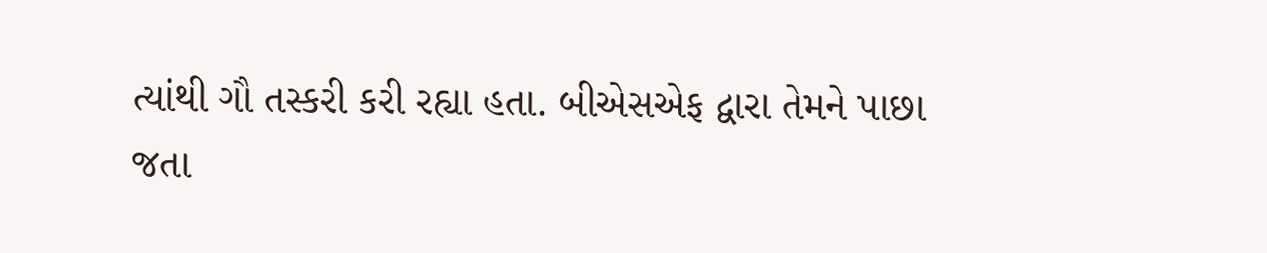ત્યાંથી ગૌ તસ્કરી કરી રહ્યા હતા. બીએસએફ દ્વારા તેમને પાછા જતા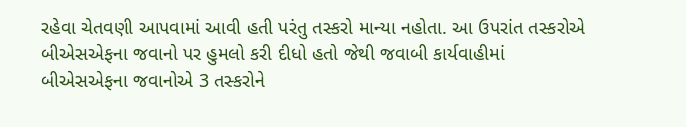રહેવા ચેતવણી આપવામાં આવી હતી પરંતુ તસ્કરો માન્યા નહોતા. આ ઉપરાંત તસ્કરોએ બીએસએફના જવાનો પર હુમલો કરી દીધો હતો જેથી જવાબી કાર્યવાહીમાં બીએસએફના જવાનોએ 3 તસ્કરોને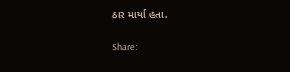ઠાર માર્યા હતા.

Share: